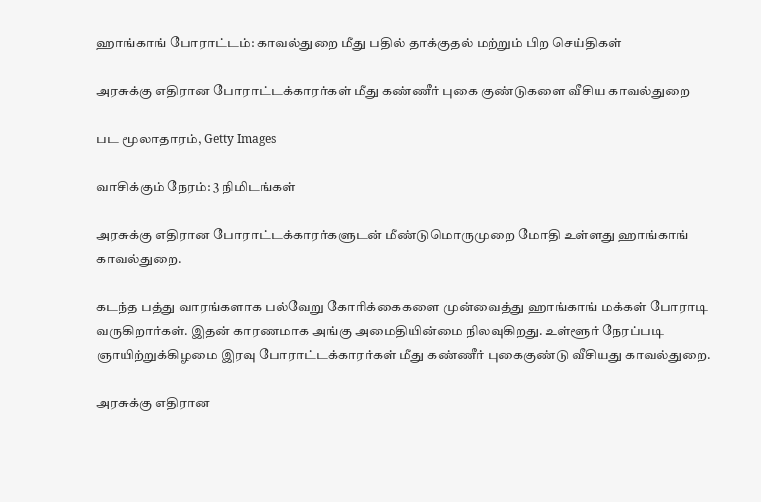ஹாங்காங் போராட்டம்: காவல்துறை மீது பதில் தாக்குதல் மற்றும் பிற செய்திகள்

அரசுக்கு எதிரான போராட்டக்காரர்கள் மீது கண்ணீர் புகை குண்டுகளை வீசிய காவல்துறை

பட மூலாதாரம், Getty Images

வாசிக்கும் நேரம்: 3 நிமிடங்கள்

அரசுக்கு எதிரான போராட்டக்காரர்களுடன் மீண்டுமொருமுறை மோதி உள்ளது ஹாங்காங் காவல்துறை.

கடந்த பத்து வாரங்களாக பல்வேறு கோரிக்கைகளை முன்வைத்து ஹாங்காங் மக்கள் போராடி வருகிறார்கள். இதன் காரணமாக அங்கு அமைதியின்மை நிலவுகிறது. உள்ளூர் நேரப்படி ஞாயிற்றுக்கிழமை இரவு போராட்டக்காரர்கள் மீது கண்ணீர் புகைகுண்டு வீசியது காவல்துறை.

அரசுக்கு எதிரான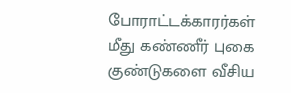போராட்டக்காரர்கள் மீது கண்ணீர் புகை குண்டுகளை வீசிய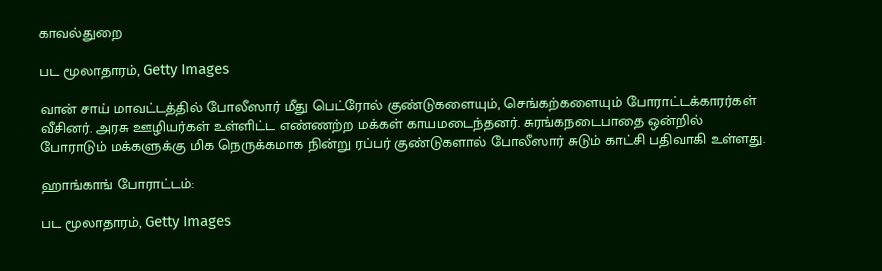காவல்துறை

பட மூலாதாரம், Getty Images

வான் சாய் மாவட்டத்தில் போலீஸார் மீது பெட்ரோல் குண்டுகளையும், செங்கற்களையும் போராட்டக்காரர்கள் வீசினர். அரசு ஊழியர்கள் உள்ளிட்ட எண்ணற்ற மக்கள் காயமடைந்தனர். சுரங்கநடைபாதை ஒன்றில் போராடும் மக்களுக்கு மிக நெருக்கமாக நின்று ரப்பர் குண்டுகளால் போலீஸார் சுடும் காட்சி பதிவாகி உள்ளது.

ஹாங்காங் போராட்டம்:

பட மூலாதாரம், Getty Images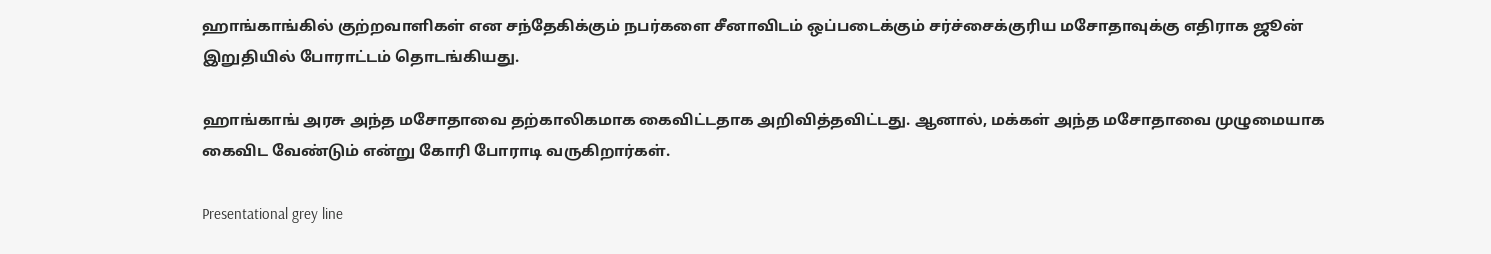ஹாங்காங்கில் குற்றவாளிகள் என சந்தேகிக்கும் நபர்களை சீனாவிடம் ஒப்படைக்கும் சர்ச்சைக்குரிய மசோதாவுக்கு எதிராக ஜூன் இறுதியில் போராட்டம் தொடங்கியது.

ஹாங்காங் அரசு அந்த மசோதாவை தற்காலிகமாக கைவிட்டதாக அறிவித்தவிட்டது. ஆனால், மக்கள் அந்த மசோதாவை முழுமையாக கைவிட வேண்டும் என்று கோரி போராடி வருகிறார்கள்.

Presentational grey line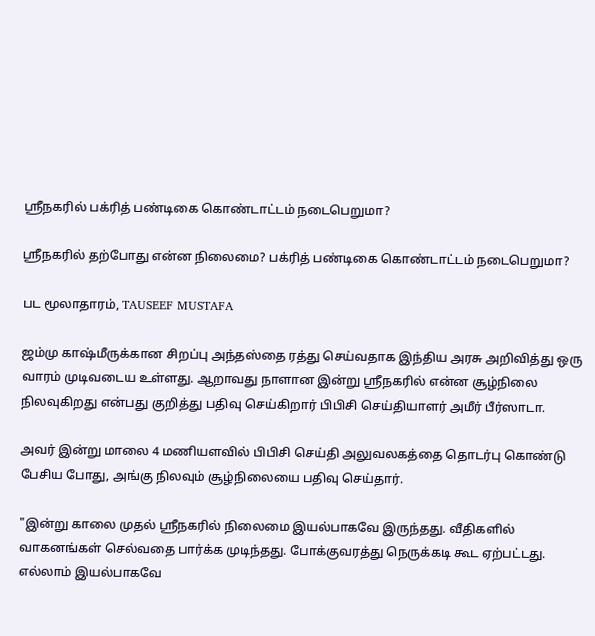ஸ்ரீநகரில் பக்ரித் பண்டிகை கொண்டாட்டம் நடைபெறுமா?

ஸ்ரீநகரில் தற்போது என்ன நிலைமை? பக்ரித் பண்டிகை கொண்டாட்டம் நடைபெறுமா?

பட மூலாதாரம், TAUSEEF MUSTAFA

ஜம்மு காஷ்மீருக்கான சிறப்பு அந்தஸ்தை ரத்து செய்வதாக இந்திய அரசு அறிவித்து ஒரு வாரம் முடிவடைய உள்ளது. ஆறாவது நாளான இன்று ஸ்ரீநகரில் என்ன சூழ்நிலை நிலவுகிறது என்பது குறித்து பதிவு செய்கிறார் பிபிசி செய்தியாளர் அமீர் பீர்ஸாடா.

அவர் இன்று மாலை 4 மணியளவில் பிபிசி செய்தி அலுவலகத்தை தொடர்பு கொண்டு பேசிய போது, அங்கு நிலவும் சூழ்நிலையை பதிவு செய்தார்.

"இன்று காலை முதல் ஸ்ரீநகரில் நிலைமை இயல்பாகவே இருந்தது. வீதிகளில் வாகனங்கள் செல்வதை பார்க்க முடிந்தது. போக்குவரத்து நெருக்கடி கூட ஏற்பட்டது. எல்லாம் இயல்பாகவே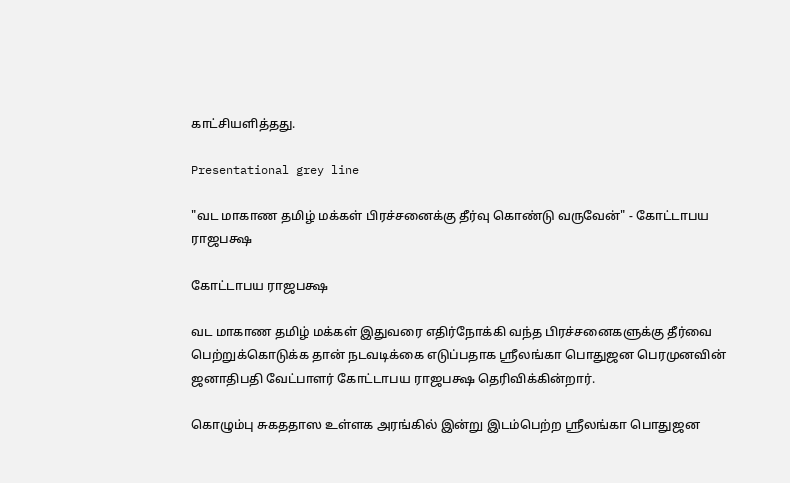காட்சியளித்தது.

Presentational grey line

"வட மாகாண தமிழ் மக்கள் பிரச்சனைக்கு தீர்வு கொண்டு வருவேன்" - கோட்டாபய ராஜபக்ஷ

கோட்டாபய ராஜபக்ஷ

வட மாகாண தமிழ் மக்கள் இதுவரை எதிர்நோக்கி வந்த பிரச்சனைகளுக்கு தீர்வை பெற்றுக்கொடுக்க தான் நடவடிக்கை எடுப்பதாக ஸ்ரீலங்கா பொதுஜன பெரமுனவின் ஜனாதிபதி வேட்பாளர் கோட்டாபய ராஜபக்ஷ தெரிவிக்கின்றார்.

கொழும்பு சுகததாஸ உள்ளக அரங்கில் இன்று இடம்பெற்ற ஸ்ரீலங்கா பொதுஜன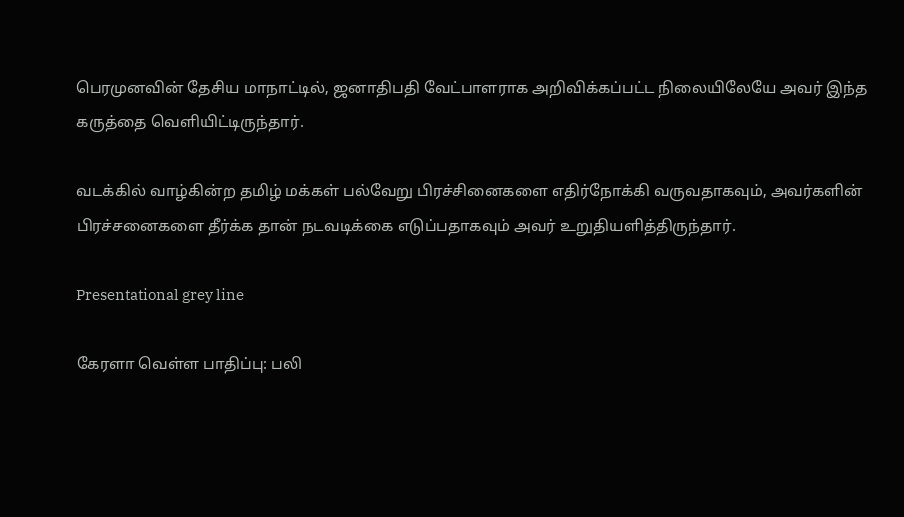பெரமுனவின் தேசிய மாநாட்டில், ஜனாதிபதி வேட்பாளராக அறிவிக்கப்பட்ட நிலையிலேயே அவர் இந்த கருத்தை வெளியிட்டிருந்தார்.

வடக்கில் வாழ்கின்ற தமிழ் மக்கள் பல்வேறு பிரச்சினைகளை எதிர்நோக்கி வருவதாகவும், அவர்களின் பிரச்சனைகளை தீர்க்க தான் நடவடிக்கை எடுப்பதாகவும் அவர் உறுதியளித்திருந்தார்.

Presentational grey line

கேரளா வெள்ள பாதிப்பு: பலி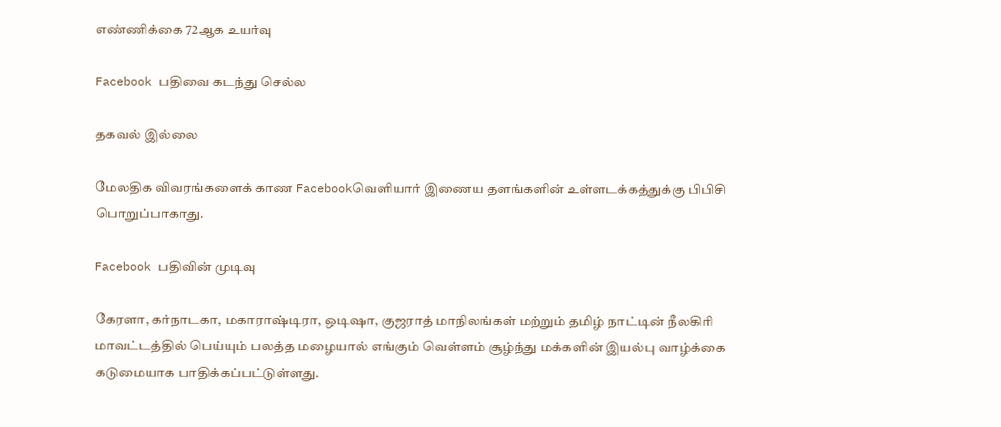எண்ணிக்கை 72ஆக உயர்வு

Facebook பதிவை கடந்து செல்ல

தகவல் இல்லை

மேலதிக விவரங்களைக் காண Facebookவெளியார் இணைய தளங்களின் உள்ளடக்கத்துக்கு பிபிசி பொறுப்பாகாது.

Facebook பதிவின் முடிவு

கேரளா, கர்நாடகா, மகாராஷ்டிரா, ஒடிஷா, குஜராத் மாநிலங்கள் மற்றும் தமிழ் நாட்டின் நீலகிரி மாவட்டத்தில் பெய்யும் பலத்த மழையால் எங்கும் வெள்ளம் சூழ்ந்து மக்களின் இயல்பு வாழ்க்கை கடுமையாக பாதிக்கப்பட்டுள்ளது.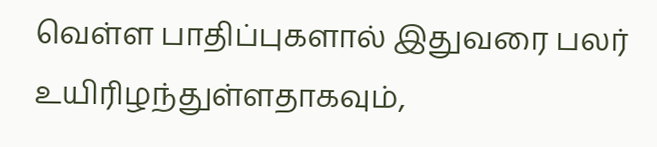வெள்ள பாதிப்புகளால் இதுவரை பலர் உயிரிழந்துள்ளதாகவும்,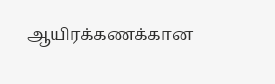ஆயிரக்கணக்கான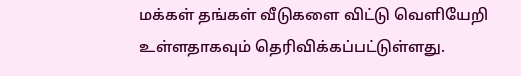மக்கள் தங்கள் வீடுகளை விட்டு வெளியேறி உள்ளதாகவும் தெரிவிக்கப்பட்டுள்ளது.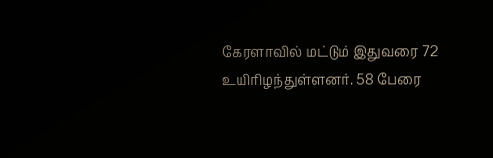கேரளாவில் மட்டும் இதுவரை 72 உயிரிழந்துள்ளனர். 58 பேரை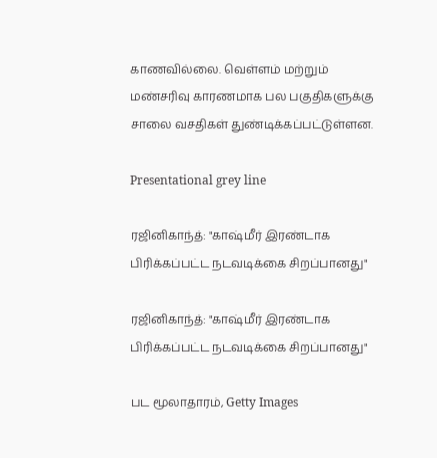காணவில்லை. வெள்ளம் மற்றும் மண்சரிவு காரணமாக பல பகுதிகளுக்கு சாலை வசதிகள் துண்டிக்கப்பட்டுள்ளன.

Presentational grey line

ரஜினிகாந்த்: "காஷ்மீர் இரண்டாக பிரிக்கப்பட்ட நடவடிக்கை சிறப்பானது"

ரஜினிகாந்த்: "காஷ்மீர் இரண்டாக பிரிக்கப்பட்ட நடவடிக்கை சிறப்பானது"

பட மூலாதாரம், Getty Images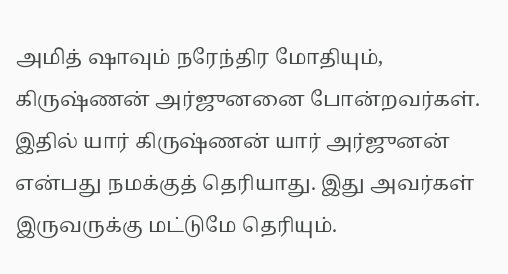அமித் ஷாவும் நரேந்திர மோதியும், கிருஷ்ணன் அர்ஜுனனை போன்றவர்கள். இதில் யார் கிருஷ்ணன் யார் அர்ஜுனன் என்பது நமக்குத் தெரியாது. இது அவர்கள் இருவருக்கு மட்டுமே தெரியும்.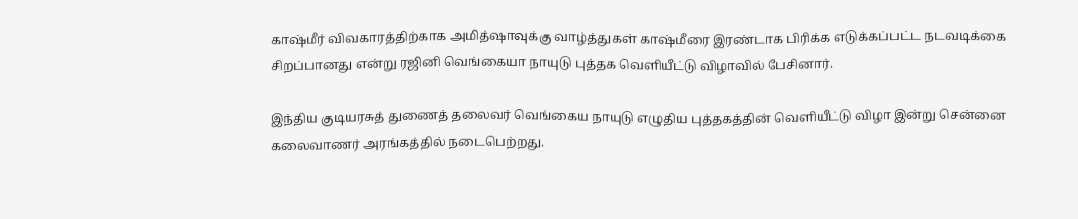காஷ்மீர் விவகாரத்திற்காக அமித்ஷாவுக்கு வாழ்த்துகள் காஷ்மீரை இரண்டாக பிரிக்க எடுக்கப்பட்ட நடவடிக்கை சிறப்பானது என்று ரஜினி வெங்கையா நாயுடு புத்தக வெளியீட்டு விழாவில் பேசினார்.

இந்திய குடியரசுத் துணைத் தலைவர் வெங்கைய நாயுடு எழுதிய புத்தகத்தின் வெளியீட்டு விழா இன்று சென்னை கலைவாணர் அரங்கத்தில் நடைபெற்றது.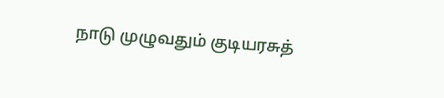நாடு முழுவதும் குடியரசுத்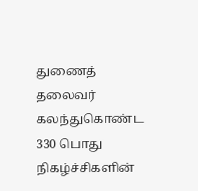துணைத் தலைவர் கலந்துகொண்ட 330 பொது நிகழ்ச்சிகளின்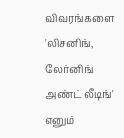விவரங்களை 'லிசனிங், லேர்னிங் அண்ட் லீடிங்' எனும்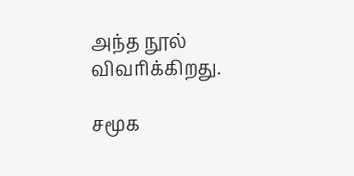அந்த நூல் விவரிக்கிறது.

சமூக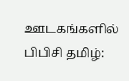ஊடகங்களில் பிபிசி தமிழ்: